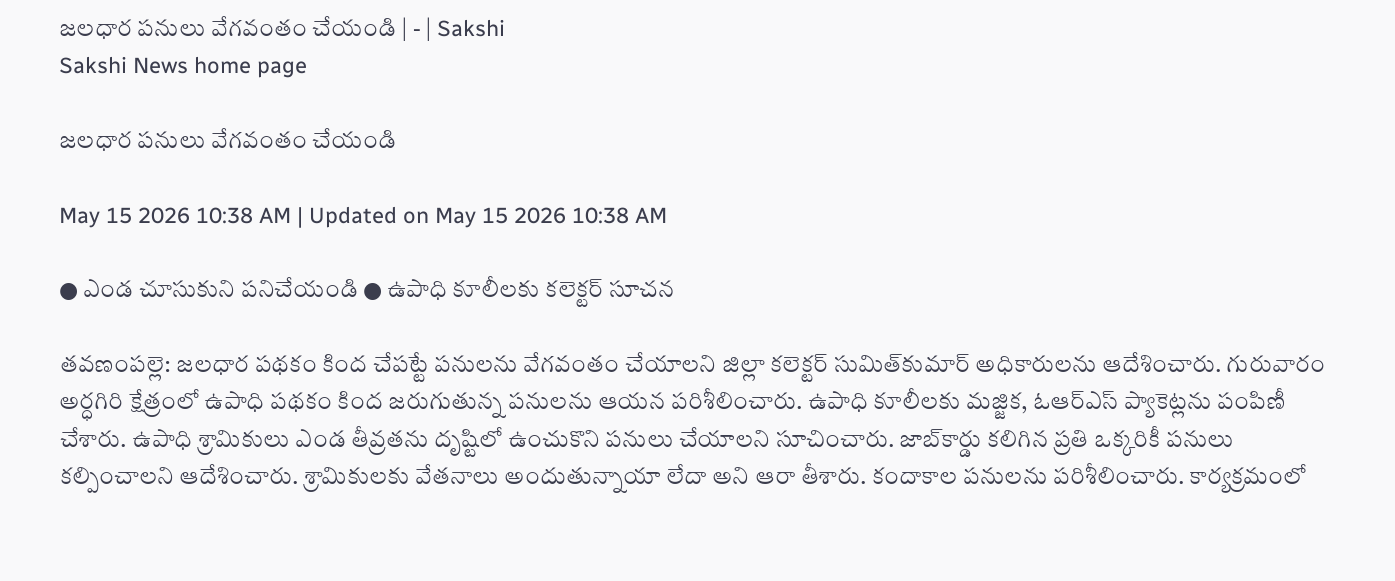జలధార పనులు వేగవంతం చేయండి | - | Sakshi
Sakshi News home page

జలధార పనులు వేగవంతం చేయండి

May 15 2026 10:38 AM | Updated on May 15 2026 10:38 AM

● ఎండ చూసుకుని పనిచేయండి ● ఉపాధి కూలీలకు కలెక్టర్‌ సూచన

తవణంపల్లె: జలధార పథకం కింద చేపట్టే పనులను వేగవంతం చేయాలని జిల్లా కలెక్టర్‌ సుమిత్‌కుమార్‌ అధికారులను ఆదేశించారు. గురువారం అర్ధగిరి క్షేత్రంలో ఉపాధి పథకం కింద జరుగుతున్న పనులను ఆయన పరిశీలించారు. ఉపాధి కూలీలకు మజ్జిక, ఓఆర్‌ఎస్‌ ప్యాకెట్లను పంపిణీ చేశారు. ఉపాధి శ్రామికులు ఎండ తీవ్రతను దృష్టిలో ఉంచుకొని పనులు చేయాలని సూచించారు. జాబ్‌కార్డు కలిగిన ప్రతి ఒక్కరికీ పనులు కల్పించాలని ఆదేశించారు. శ్రామికులకు వేతనాలు అందుతున్నాయా లేదా అని ఆరా తీశారు. కందాకాల పనులను పరిశీలించారు. కార్యక్రమంలో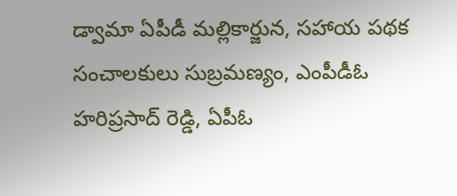డ్వామా ఏపీడీ మల్లికార్జున, సహాయ పథక సంచాలకులు సుబ్రమణ్యం, ఎంపీడీఓ హరిప్రసాద్‌ రెడ్డి, ఏపీఓ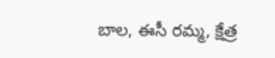బాల, ఈసీ రమ్మ, క్షేత్ర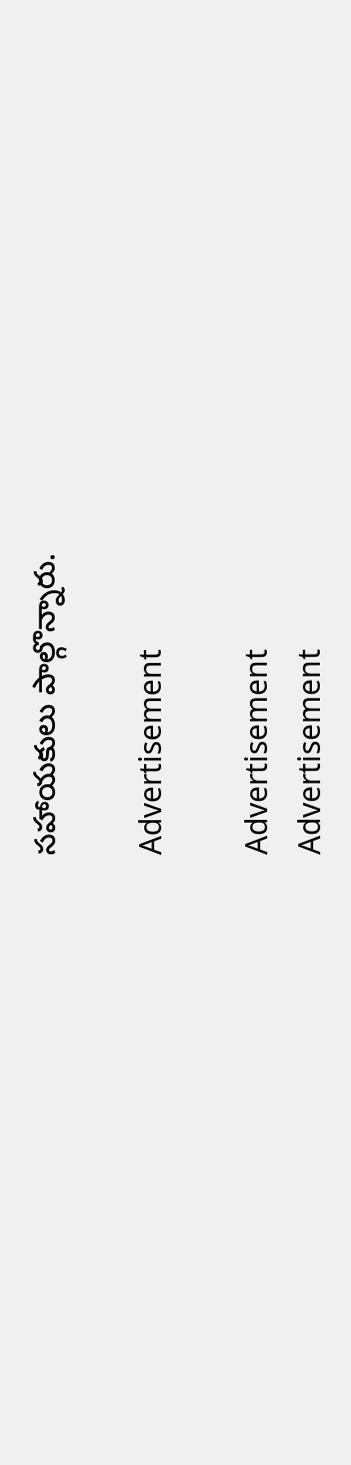సహాయకులు పాల్గొన్నారు.

Advertisement

Advertisement
Advertisement